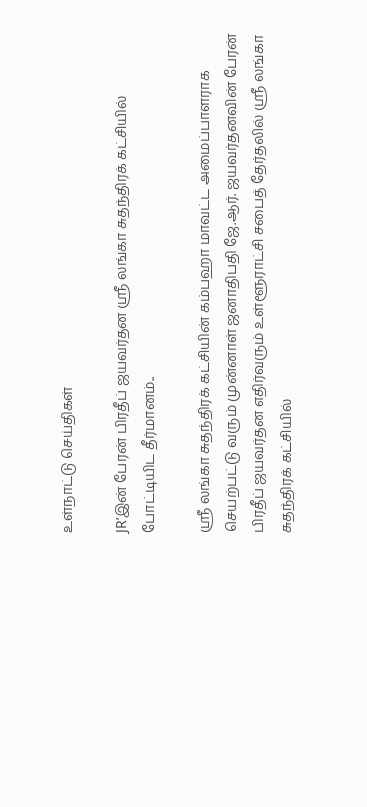உள்நாட்டு செய்திகள்

JR’இன் பேரன் பிரதீப் ஜயவர்தன ஸ்ரீ லங்கா சுதந்திரக் கட்சியில் போட்டியிட தீர்மானம்..

ஸ்ரீ லங்கா சுதந்திரக் கட்சியின் கம்பஹா மாவட்ட அமைப்பாளராக செயற்பட்டு வரும் முன்னாள் ஜனாதிபதி ஜே.ஆர். ஜயவர்தனவின் பேரன் பிரதீப் ஜயவர்தன எதிர்வரும் உள்ளூராட்சி சபைத் தேர்தலில் ஸ்ரீ லங்கா சுதந்திரக் கட்சியில்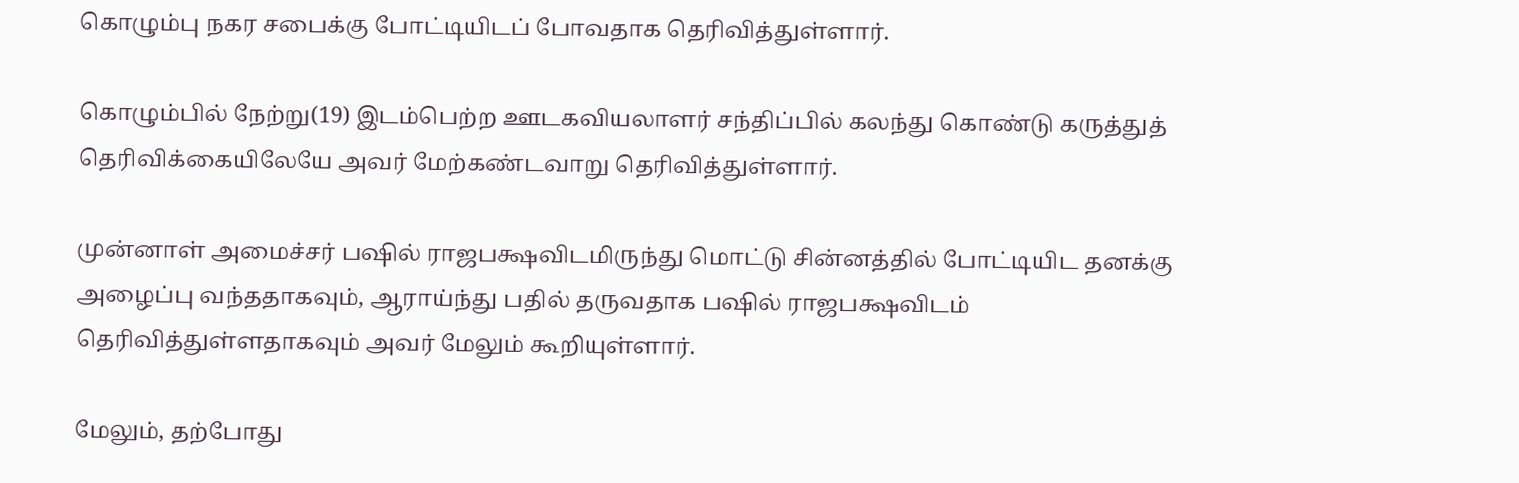கொழும்பு நகர சபைக்கு போட்டியிடப் போவதாக தெரிவித்துள்ளார்.

கொழும்பில் நேற்று(19) இடம்பெற்ற ஊடகவியலாளர் சந்திப்பில் கலந்து கொண்டு கருத்துத் தெரிவிக்கையிலேயே அவர் மேற்கண்டவாறு தெரிவித்துள்ளார்.

முன்னாள் அமைச்சர் பஷில் ராஜபக்ஷவிடமிருந்து மொட்டு சின்னத்தில் போட்டியிட தனக்கு அழைப்பு வந்ததாகவும், ஆராய்ந்து பதில் தருவதாக பஷில் ராஜபக்ஷவிடம் தெரிவித்துள்ளதாகவும் அவர் மேலும் கூறியுள்ளார்.

மேலும், தற்போது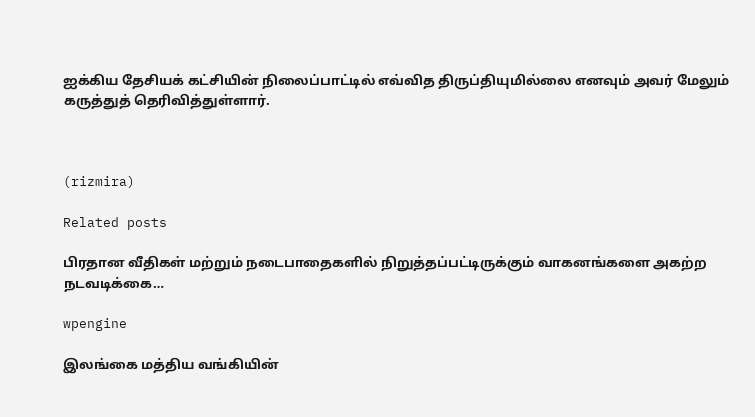ஐக்கிய தேசியக் கட்சியின் நிலைப்பாட்டில் எவ்வித திருப்தியுமில்லை எனவும் அவர் மேலும் கருத்துத் தெரிவித்துள்ளார்.



(rizmira)

Related posts

பிரதான வீதிகள் மற்றும் நடைபாதைகளில் நிறுத்தப்பட்டிருக்கும் வாகனங்களை அகற்ற நடவடிக்கை…

wpengine

இலங்கை மத்திய வங்கியின்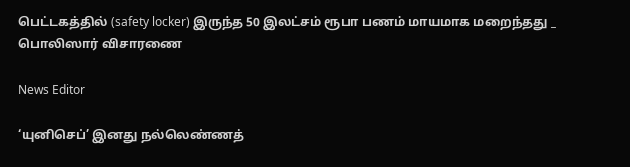பெட்டகத்தில் (safety locker) இருந்த 50 இலட்சம் ரூபா பணம் மாயமாக மறைந்தது _ பொலிஸார் விசாரணை

News Editor

‘யுனிசெப்’ இனது நல்லெண்ணத்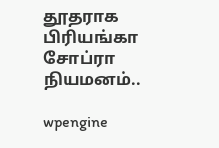தூதராக பிரியங்கா சோப்ரா நியமனம்..

wpengine